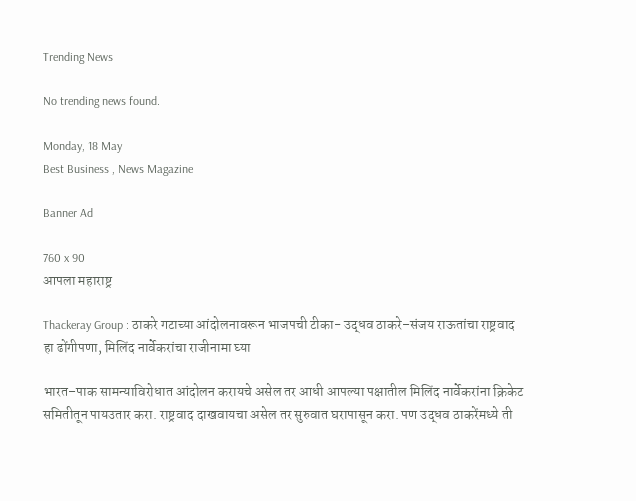Trending News

No trending news found.

Monday, 18 May
Best Business , News Magazine

Banner Ad

760 x 90
आपला महाराष्ट्र

Thackeray Group : ठाकरे गटाच्या आंदोलनावरून भाजपची टीका- उद्धव ठाकरे–संजय राऊतांचा राष्ट्रवाद हा ढोंगीपणा, मिलिंद नार्वेकरांचा राजीनामा घ्या

भारत–पाक सामन्याविरोधात आंदोलन करायचे असेल तर आधी आपल्या पक्षातील मिलिंद नार्वेकरांना क्रिकेट समितीतून पायउतार करा. राष्ट्रवाद दाखवायचा असेल तर सुरुवात घरापासून करा. पण उद्धव ठाकरेंमध्ये ती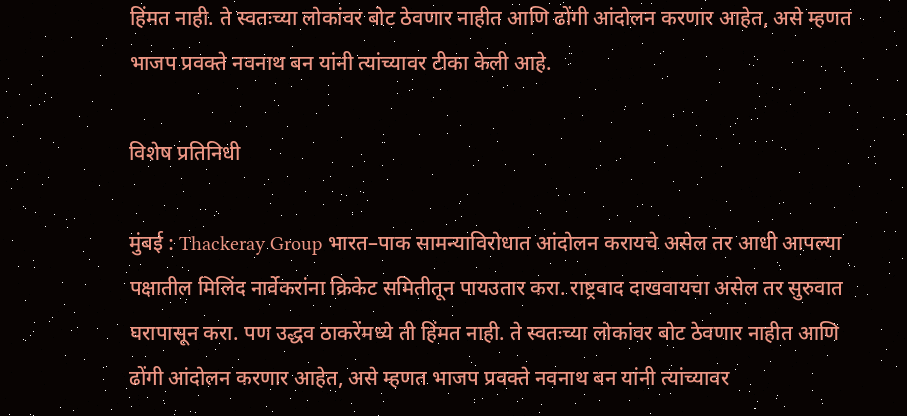हिंमत नाही. ते स्वतःच्या लोकांवर बोट ठेवणार नाहीत आणि ढोंगी आंदोलन करणार आहेत, असे म्हणत भाजप प्रवक्ते नवनाथ बन यांनी त्यांच्यावर टीका केली आहे.

विशेष प्रतिनिधी

मुंबई : Thackeray Group भारत–पाक सामन्याविरोधात आंदोलन करायचे असेल तर आधी आपल्या पक्षातील मिलिंद नार्वेकरांना क्रिकेट समितीतून पायउतार करा. राष्ट्रवाद दाखवायचा असेल तर सुरुवात घरापासून करा. पण उद्धव ठाकरेंमध्ये ती हिंमत नाही. ते स्वतःच्या लोकांवर बोट ठेवणार नाहीत आणि ढोंगी आंदोलन करणार आहेत, असे म्हणत भाजप प्रवक्ते नवनाथ बन यांनी त्यांच्यावर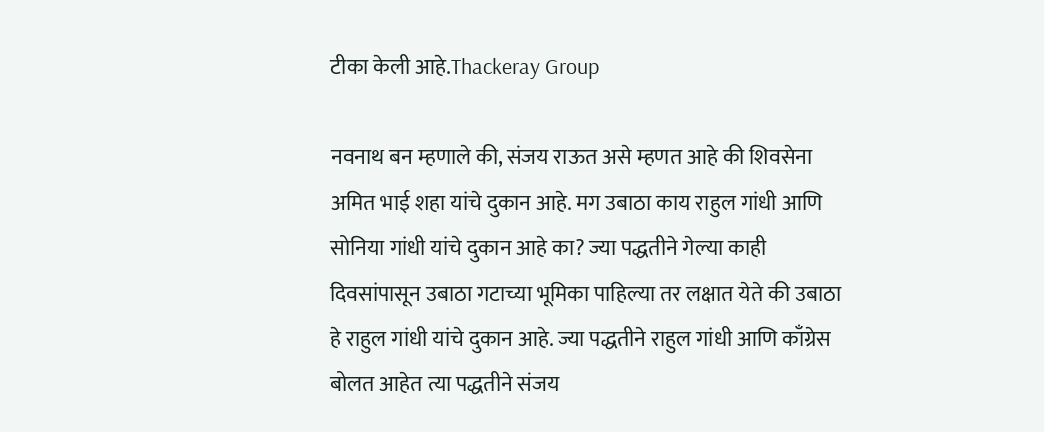टीका केली आहे.Thackeray Group

नवनाथ बन म्हणाले की, संजय राऊत असे म्हणत आहे की शिवसेना अमित भाई शहा यांचे दुकान आहे. मग उबाठा काय राहुल गांधी आणि सोनिया गांधी यांचे दुकान आहे का? ज्या पद्धतीने गेल्या काही दिवसांपासून उबाठा गटाच्या भूमिका पाहिल्या तर लक्षात येते की उबाठा हे राहुल गांधी यांचे दुकान आहे. ज्या पद्धतीने राहुल गांधी आणि काँग्रेस बोलत आहेत त्या पद्धतीने संजय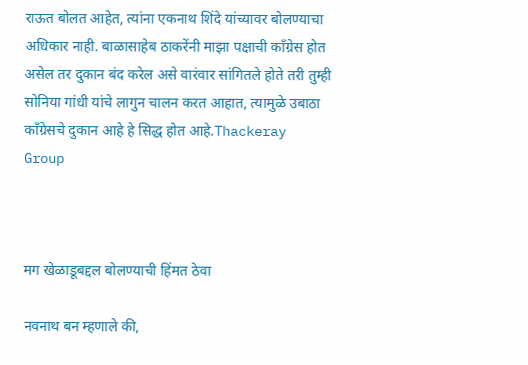राऊत बोलत आहेत, त्यांना एकनाथ शिंदे यांच्यावर बोलण्याचा अधिकार नाही. बाळासाहेब ठाकरेंनी माझा पक्षाची काँग्रेस होत असेल तर दुकान बंद करेल असे वारंवार सांगितले होते तरी तुम्ही सोनिया गांधी यांचे लागुन चालन करत आहात, त्यामुळे उबाठा काँग्रेसचे दुकान आहे हे सिद्ध होत आहे.Thackeray Group



मग खेळाडूबद्दल बोलण्याची हिंमत ठेवा

नवनाथ बन म्हणाले की,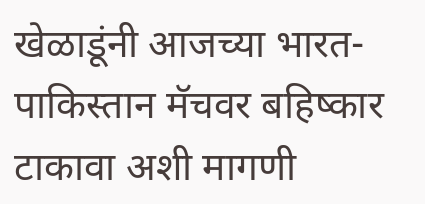खेळाडूंनी आजच्या भारत-पाकिस्तान मॅचवर बहिष्कार टाकावा अशी मागणी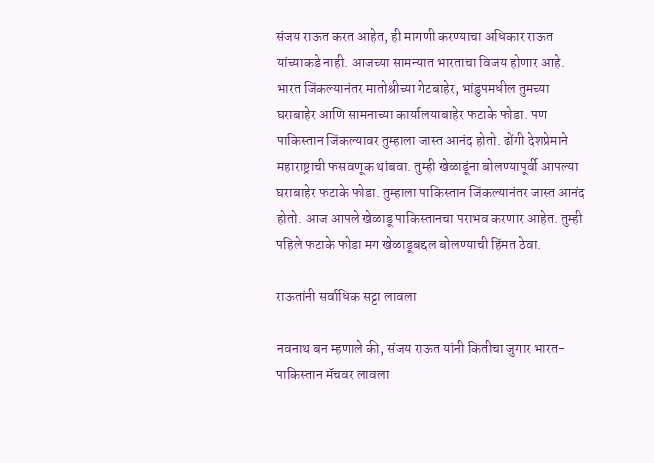संजय राऊत करत आहेत, ही मागणी करण्याचा अधिकार राऊत यांच्याकडे नाही. आजच्या सामन्यात भारताचा विजय होणार आहे. भारत जिंकल्यानंतर मातोश्रीच्या गेटबाहेर, भांडुपमधील तुमच्या घराबाहेर आणि सामनाच्या कार्यालयाबाहेर फटाके फोडा. पण पाकिस्तान जिंकल्यावर तुम्हाला जास्त आनंद होतो. ढोंगी देशप्रेमाने महाराष्ट्राची फसवणूक थांबवा. तुम्ही खेळाडूंना बोलण्यापूर्वी आपल्या घराबाहेर फटाके फोडा. तुम्हाला पाकिस्तान जिंकल्यानंतर जास्त आनंद होतो. आज आपले खेळाडू पाकिस्तानचा पराभव करणार आहेत. तुम्ही पहिले फटाके फोडा मग खेळाडूबद्दल बोलण्याची हिंमत ठेवा.

राऊतांनी सर्वाधिक सट्टा लावला

नवनाथ बन म्हणाले की, संजय राऊत यांनी कितीचा जुगार भारत-पाकिस्तान मॅचवर लावला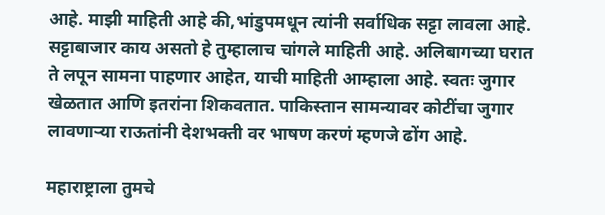आहे. माझी माहिती आहे की,भांडुपमधून त्यांनी सर्वाधिक सट्टा लावला आहे. सट्टाबाजार काय असतो हे तुम्हालाच चांगले माहिती आहे. अलिबागच्या घरात ते लपून सामना पाहणार आहेत, याची माहिती आम्हाला आहे. स्वतः जुगार खेळतात आणि इतरांना शिकवतात. पाकिस्तान सामन्यावर कोटींचा जुगार लावणाऱ्या राऊतांनी देशभक्ती वर भाषण करणं म्हणजे ढोंग आहे.

महाराष्ट्राला तुमचे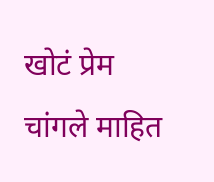खोटं प्रेम चांगले माहित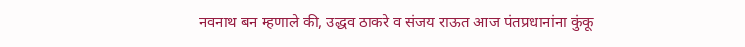नवनाथ बन म्हणाले की, उद्धव ठाकरे व संजय राऊत आज पंतप्रधानांना कुंकू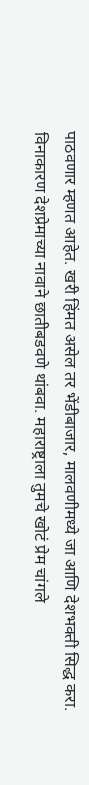पाठवणार म्हणत आहेत. खरी हिंमत असेल तर भेंडीबाजार, मालवणीमध्ये जा आणि देशभक्ती सिद्ध करा. विनाकारण देशप्रेमाच्या नावाने छातीबडवणे थांबवा. महाराष्ट्राला तुमचे खोटं प्रेम चांगले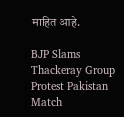माहित आहे.

BJP Slams Thackeray Group Protest Pakistan Match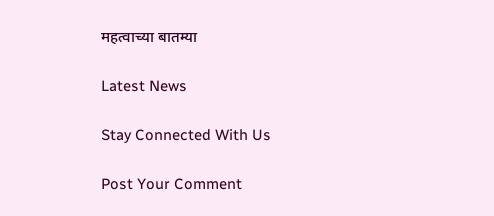महत्वाच्या बातम्या

Latest News

Stay Connected With Us

Post Your Comment